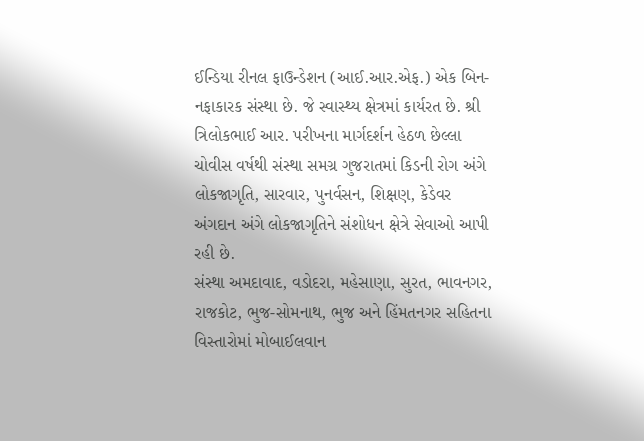ઈન્ડિયા રીનલ ફાઉન્ડેશન (આઈ.આર.એફ.) એક બિન-નફાકારક સંસ્થા છે. જે સ્વાસ્થ્ય ક્ષેત્રમાં કાર્યરત છે. શ્રી ત્રિલોકભાઈ આર. પરીખના માર્ગદર્શન હેઠળ છેલ્લા ચોવીસ વર્ષથી સંસ્થા સમગ્ર ગુજરાતમાં કિડની રોગ અંગે લોકજાગૃતિ, સારવાર, પુનર્વસન, શિક્ષણ, કેડેવર અંગદાન અંગે લોકજાગૃતિને સંશોધન ક્ષેત્રે સેવાઓ આપી રહી છે.
સંસ્થા અમદાવાદ, વડોદરા, મહેસાણા, સુરત, ભાવનગર, રાજકોટ, ભુજ-સોમનાથ, ભુજ અને હિંમતનગર સહિતના વિસ્તારોમાં મોબાઈલવાન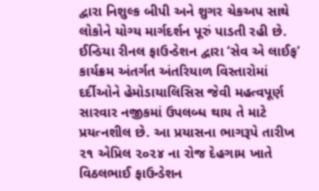દ્વારા નિશુલ્ક બીપી અને શુગર ચેકઅપ સાથે લોકોને યોગ્ય માર્ગદર્શન પૂરું પાડતી રહી છે.
ઈન્ડિયા રીનલ ફાઉન્ડેશન દ્વારા ‘સેવ એ લાઈફ’ કાર્યક્રમ અંતર્ગત અંતરિયાળ વિસ્તારોમાં દર્દીઓને હેમોડાયાલિસિસ જેવી મહત્વપૂર્ણ સારવાર નજીકમાં ઉપલબ્ધ થાય તે માટે પ્રયત્નશીલ છે. આ પ્રયાસના ભાગરૂપે તારીખ ૨૧ એપ્રિલ ૨૦૨૪ ના રોજ દેહગામ ખાતે વિઠલભાઈ ફાઉન્ડેશન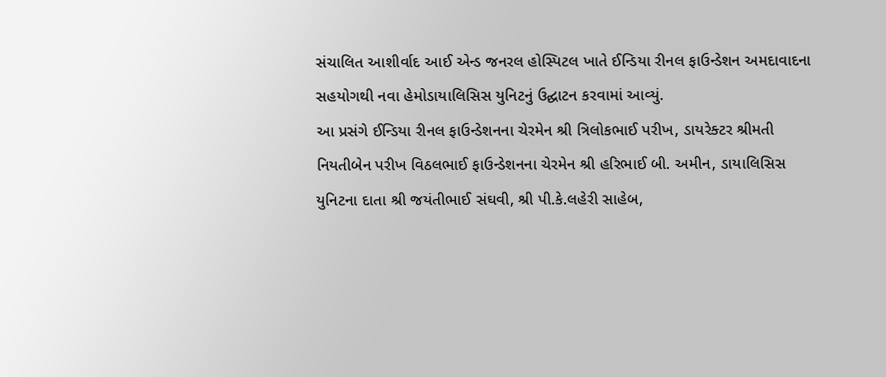સંચાલિત આશીર્વાદ આઈ એન્ડ જનરલ હોસ્પિટલ ખાતે ઈન્ડિયા રીનલ ફાઉન્ડેશન અમદાવાદના સહયોગથી નવા હેમોડાયાલિસિસ યુનિટનું ઉદ્ઘાટન કરવામાં આવ્યું.
આ પ્રસંગે ઈન્ડિયા રીનલ ફાઉન્ડેશનના ચેરમેન શ્રી ત્રિલોકભાઈ પરીખ, ડાયરેક્ટર શ્રીમતી નિયતીબેન પરીખ વિઠલભાઈ ફાઉન્ડેશનના ચેરમેન શ્રી હરિભાઈ બી. અમીન, ડાયાલિસિસ યુનિટના દાતા શ્રી જયંતીભાઈ સંઘવી, શ્રી પી.કે.લહેરી સાહેબ,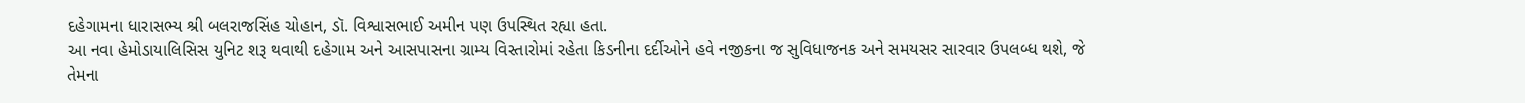દહેગામના ધારાસભ્ય શ્રી બલરાજસિંહ ચોહાન, ડૉ. વિશ્વાસભાઈ અમીન પણ ઉપસ્થિત રહ્યા હતા.
આ નવા હેમોડાયાલિસિસ યુનિટ શરૂ થવાથી દહેગામ અને આસપાસના ગ્રામ્ય વિસ્તારોમાં રહેતા કિડનીના દર્દીઓને હવે નજીકના જ સુવિધાજનક અને સમયસર સારવાર ઉપલબ્ધ થશે, જે તેમના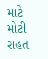માટે મોટી રાહત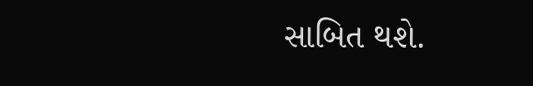સાબિત થશે.